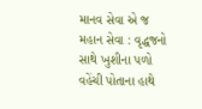માનવ સેવા એ જ મહાન સેવા : વૃદ્ધજનો સાથે ખુશીના પળો વહેંચી પોતાના હાથે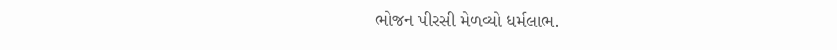ભોજન પીરસી મેળવ્યો ધર્મલાભ.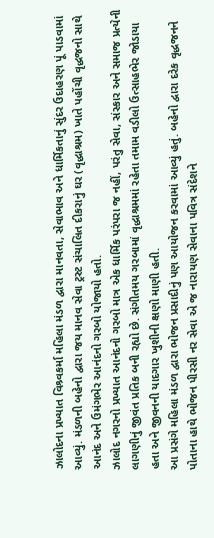ઝાલોદના પ્રખ્યાત વિશ્ર્વકર્મા મહિલા મંડળ દ્વારા માનવતા, સેવાભાવ અને ધાર્મિકતાનું સુંદર ઉદાહરણ પૂં પાડવામાં આવ્યું. મંડળની બહેનો દ્વારા જય માનવ સેવા ટ્રસ્ટ સંચાલિત દીકરાનું ઘર (વૃદ્ધાશ્રમ) ખાતે પહોંચી વૃદ્ધજનો સાથે આનંદ અને ઉમંગભેર આનંદનો ગરબો યોજાયો હતો.
ઝાલોદ નગરનો પ્રખ્યાત આનંદનો ગરબો માત્ર એક ધાર્મિક પરંપરા જ નહીં, પરંતુ સેવા, સંસ્કાર અને સમાજ પ્રત્યેની લાગણીનું જીવંત પ્રતિક બની રહ્યો છે. સંગીતમય ગરબામાં વૃદ્ધાશ્રમમાં રહેતા તમામ વડીલો ઉત્સાહભેર જોડાયા હતા અને જીવનની યાદગાર ખુશીની ક્ષણો માણી હતી.
આ પ્રસંગે મહિલા મંડળ દ્વારા ભોજન પ્રસાદીનું પણ આયોજન કરવામાં આવ્યું હતું. બહેનો દ્વારા દરેક વૃદ્ધજનને પોતાના હાથે ભોજન પીરસી નર સેવા એ જ નારાયણ સેવાના પવિત્ર સંદેશને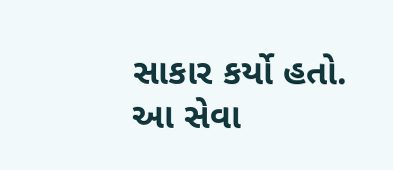સાકાર કર્યો હતો. આ સેવા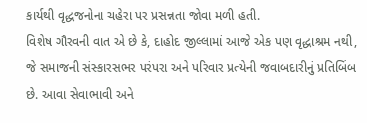કાર્યથી વૃદ્ધજનોના ચહેરા પર પ્રસન્નતા જોવા મળી હતી.
વિશેષ ગૌરવની વાત એ છે કે, દાહોદ જીલ્લામાં આજે એક પણ વૃદ્ધાશ્રમ નથી, જે સમાજની સંસ્કારસભર પરંપરા અને પરિવાર પ્રત્યેની જવાબદારીનું પ્રતિબિંબ છે. આવા સેવાભાવી અને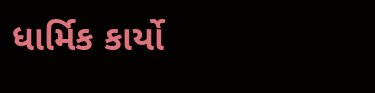ધાર્મિક કાર્યો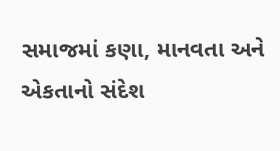સમાજમાં કણા, માનવતા અને એકતાનો સંદેશ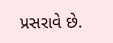પ્રસરાવે છે.